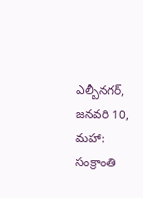ఎల్బీనగర్, జనవరి 10, మహా: సంక్రాంతి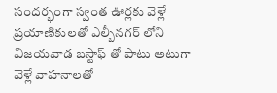సందర్భంగా స్వంత ఊర్లకు వెళ్లే ప్రయాణికులతో ఎల్బీనగర్ లోని విజయవాడ బస్టాఫ్ తో పాటు అటుగా వెళ్లే వాహనాలతో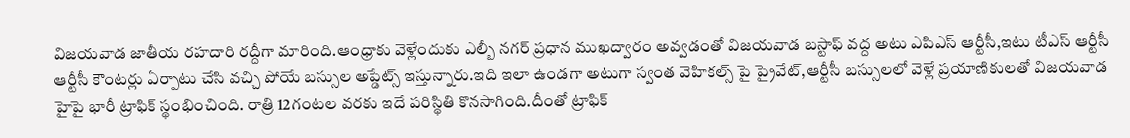విజయవాడ జాతీయ రహదారి రద్దీగా మారింది.ఆంధ్రాకు వెళ్లేందుకు ఎల్బీ నగర్ ప్రధాన ముఖద్వారం అవ్వడంతో విజయవాడ బస్టాఫ్ వద్ద అటు ఎపిఎస్ ఆర్టీసీ,ఇటు టీఎస్ ఆర్టీసీ ఆర్టీసీ కౌంటర్లు ఏర్పాటు చేసి వచ్చి పోయే బస్సుల అప్డేట్స్ ఇస్తున్నారు.ఇది ఇలా ఉండగా అటుగా స్వంత వెహికల్స్ పై ప్రైవేట్,ఆర్టీసీ బస్సులలో వెళ్లే ప్రయాణికులతో విజయవాడ హైపై భారీ ట్రాఫిక్ స్థంభించింది. రాత్రి 12గంటల వరకు ఇదే పరిస్థితి కొనసాగింది.దీంతో ట్రాఫిక్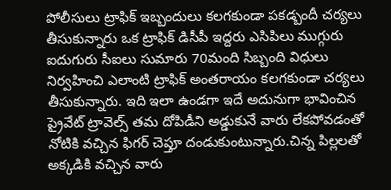పోలీసులు ట్రాఫిక్ ఇబ్బందులు కలగకుండా పకడ్బందీ చర్యలు తీసుకున్నారు ఒక ట్రాఫిక్ డిసీపీ ఇద్దరు ఎసిపిలు ముగ్గురు ఐదుగురు సీఐలు సుమారు 70మంది సిబ్బంది విధులు నిర్వహించి ఎలాంటి ట్రాఫిక్ అంతరాయం కలగకుండా చర్యలు తీసుకున్నారు. ఇది ఇలా ఉండగా ఇదే అదునుగా భావించిన ప్రైవేట్ ట్రావెల్స్ తమ దోపిడీని అడ్డుకునే వారు లేకపోవడంతో నోటికి వచ్చిన ఫిగర్ చెప్తూ దండుకుంటున్నారు.చిన్న పిల్లలతో అక్కడికి వచ్చిన వారు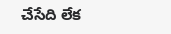చేసేది లేక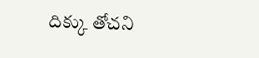దిక్కు తోచని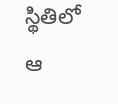స్థితిలో ఆ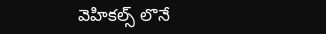వెహికల్స్ లొనే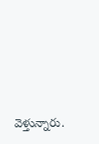వెళ్తున్నారు.